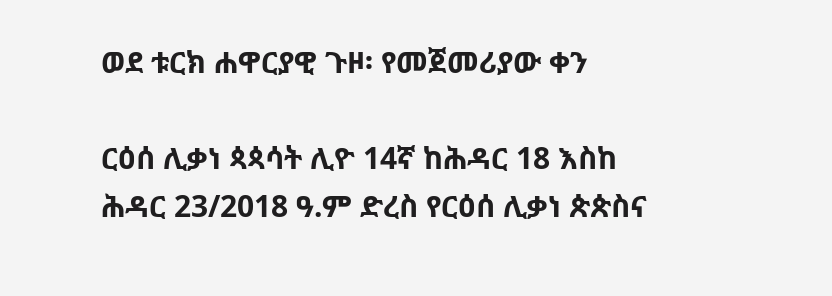ወደ ቱርክ ሐዋርያዊ ጉዞ፡ የመጀመሪያው ቀን

ርዕሰ ሊቃነ ጳጳሳት ሊዮ 14ኛ ከሕዳር 18 እስከ ሕዳር 23/2018 ዓ.ም ድረስ የርዕሰ ሊቃነ ጵጵስና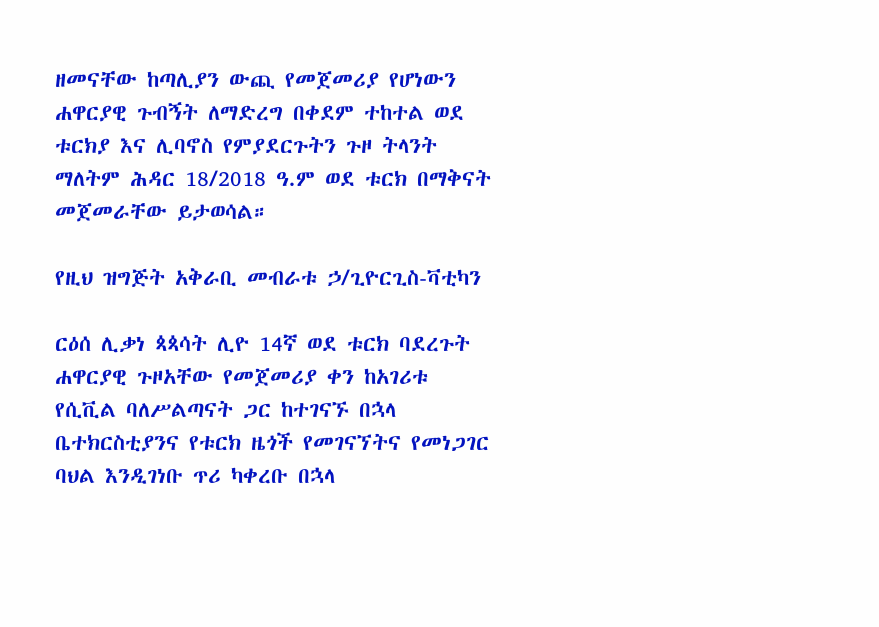ዘመናቸው ከጣሊያን ውጪ የመጀመሪያ የሆነውን ሐዋርያዊ ጉብኝት ለማድረግ በቀደም ተከተል ወደ ቱርክያ እና ሊባኖስ የምያደርጉትን ጉዞ ትላንት ማለትም ሕዳር 18/2018 ዓ.ም ወደ ቱርክ በማቅናት መጀመራቸው ይታወሳል።

የዚህ ዝግጅት አቅራቢ መብራቱ ኃ/ጊዮርጊስ-ቫቲካን

ርዕሰ ሊቃነ ጳጳሳት ሊዮ 14ኛ ወደ ቱርክ ባደረጉት ሐዋርያዊ ጉዞአቸው የመጀመሪያ ቀን ከአገሪቱ የሲቪል ባለሥልጣናት ጋር ከተገናኙ በኋላ ቤተክርስቲያንና የቱርክ ዜጎች የመገናኘትና የመነጋገር ባህል እንዲገነቡ ጥሪ ካቀረቡ በኋላ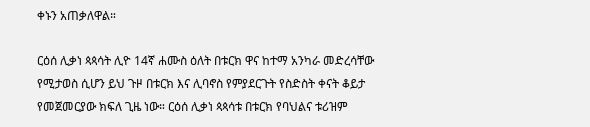ቀኑን አጠቃለዋል።

ርዕሰ ሊቃነ ጳጳሳት ሊዮ 14ኛ ሐሙስ ዕለት በቱርክ ዋና ከተማ አንካራ መድረሳቸው የሚታወስ ሲሆን ይህ ጉዞ በቱርክ እና ሊባኖስ የምያደርጉት የስድስት ቀናት ቆይታ የመጀመርያው ክፍለ ጊዜ ነው። ርዕሰ ሊቃነ ጳጳሳቱ በቱርክ የባህልና ቱሪዝም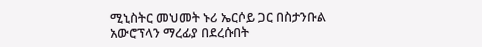ሚኒስትር መህመት ኑሪ ኤርሶይ ጋር በስታንቡል አውሮፕላን ማረፊያ በደረሱበት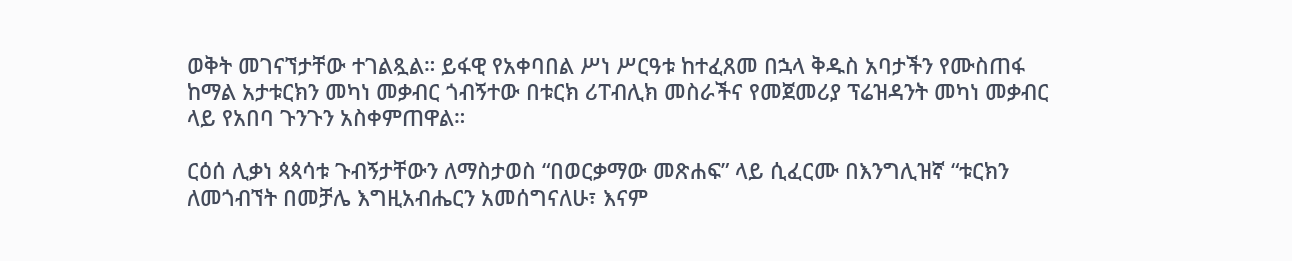ወቅት መገናኘታቸው ተገልጿል። ይፋዊ የአቀባበል ሥነ ሥርዓቱ ከተፈጸመ በኋላ ቅዱስ አባታችን የሙስጠፋ ከማል አታቱርክን መካነ መቃብር ጎብኝተው በቱርክ ሪፐብሊክ መስራችና የመጀመሪያ ፕሬዝዳንት መካነ መቃብር ላይ የአበባ ጉንጉን አስቀምጠዋል።

ርዕሰ ሊቃነ ጳጳሳቱ ጉብኝታቸውን ለማስታወስ “በወርቃማው መጽሐፍ” ላይ ሲፈርሙ በእንግሊዝኛ “ቱርክን ለመጎብኘት በመቻሌ እግዚአብሔርን አመሰግናለሁ፣ እናም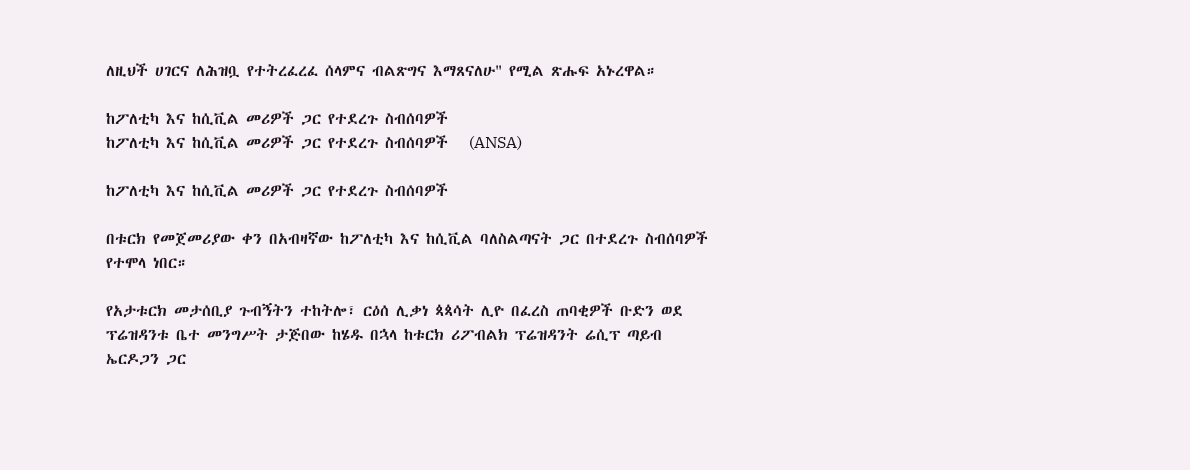ለዚህች ሀገርና ለሕዝቧ የተትረፈረፈ ሰላምና ብልጽግና እማጸናለሁ" የሚል ጽሑፍ አኑረዋል።

ከፖለቲካ እና ከሲቪል መሪዎች ጋር የተደረጉ ስብሰባዎች
ከፖለቲካ እና ከሲቪል መሪዎች ጋር የተደረጉ ስብሰባዎች   (ANSA)

ከፖለቲካ እና ከሲቪል መሪዎች ጋር የተደረጉ ስብሰባዎች

በቱርክ የመጀመሪያው ቀን በአብዛኛው ከፖለቲካ እና ከሲቪል ባለስልጣናት ጋር በተደረጉ ስብሰባዎች የተሞላ ነበር።

የአታቱርክ መታሰቢያ ጉብኝትን ተከትሎ፣ ርዕሰ ሊቃነ ጳጳሳት ሊዮ በፈረስ ጠባቂዎች ቡድን ወደ ፕሬዝዳንቱ ቤተ መንግሥት ታጅበው ከሄዱ በኋላ ከቱርክ ሪፖብልክ ፕሬዝዳንት ሬሲፕ ጣይብ ኤርዶጋን ጋር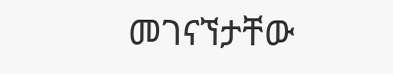መገናኘታቸው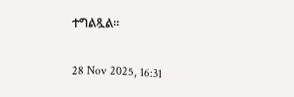ተግልጿል።

28 Nov 2025, 16:31